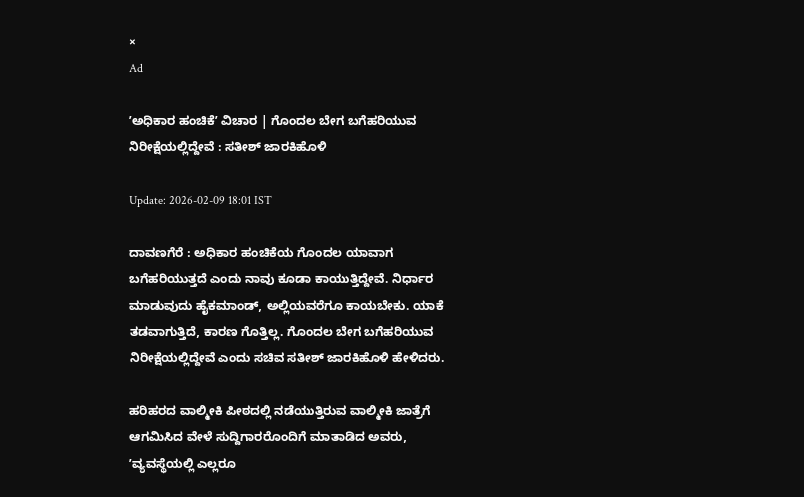×
Ad

ʼಅಧಿಕಾರ ಹಂಚಿಕೆʼ ವಿಚಾರ | ಗೊಂದಲ ಬೇಗ ಬಗೆಹರಿಯುವ ನಿರೀಕ್ಷೆಯಲ್ಲಿದ್ದೇವೆ : ಸತೀಶ್‌ ಜಾರಕಿಹೊಳಿ

Update: 2026-02-09 18:01 IST

ದಾವಣಗೆರೆ : ಅಧಿಕಾರ ಹಂಚಿಕೆಯ ಗೊಂದಲ ಯಾವಾಗ ಬಗೆಹರಿಯುತ್ತದೆ ಎಂದು ನಾವು ಕೂಡಾ ಕಾಯುತ್ತಿದ್ದೇವೆ. ನಿರ್ಧಾರ ಮಾಡುವುದು ಹೈಕಮಾಂಡ್, ಅಲ್ಲಿಯವರೆಗೂ ಕಾಯಬೇಕು. ಯಾಕೆ ತಡವಾಗುತ್ತಿದೆ, ಕಾರಣ ಗೊತ್ತಿಲ್ಲ. ಗೊಂದಲ ಬೇಗ ಬಗೆಹರಿಯುವ ನಿರೀಕ್ಷೆಯಲ್ಲಿದ್ದೇವೆ ಎಂದು ಸಚಿವ ಸತೀಶ್ ಜಾರಕಿಹೊಳಿ ಹೇಳಿದರು.

ಹರಿಹರದ ವಾಲ್ಮೀಕಿ ಪೀಠದಲ್ಲಿ ನಡೆಯುತ್ತಿರುವ ವಾಲ್ಮೀಕಿ ಜಾತ್ರೆಗೆ ಆಗಮಿಸಿದ ವೇಳೆ ಸುದ್ದಿಗಾರರೊಂದಿಗೆ ಮಾತಾಡಿದ ಅವರು, ʼವ್ಯವಸ್ಥೆಯಲ್ಲಿ ಎಲ್ಲರೂ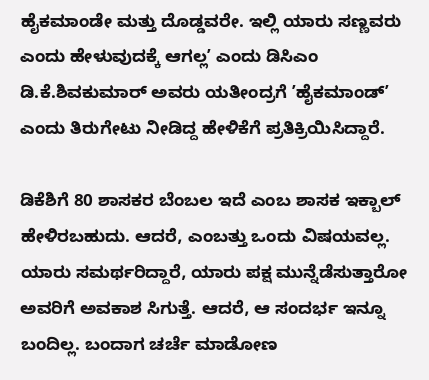ಹೈಕಮಾಂಡೇ‌ ಮತ್ತು ದೊಡ್ಡವರೇ. ಇಲ್ಲಿ ಯಾರು ಸಣ್ಣವರು ಎಂದು ಹೇಳುವುದಕ್ಕೆ ಆಗಲ್ಲʼ ಎಂದು ಡಿಸಿಎಂ ಡಿ.ಕೆ.ಶಿವಕುಮಾರ್ ಅವರು ಯತೀಂದ್ರಗೆ ʼಹೈಕಮಾಂಡ್ʼ ಎಂದು ತಿರುಗೇಟು ನೀಡಿದ್ದ ಹೇಳಿಕೆಗೆ ಪ್ರತಿಕ್ರಿಯಿಸಿದ್ದಾರೆ.

ಡಿಕೆಶಿಗೆ 80 ಶಾಸಕರ ಬೆಂಬಲ ಇದೆ ಎಂಬ ಶಾಸಕ ಇಕ್ಬಾಲ್ ಹೇಳಿರಬಹುದು. ಆದರೆ, ಎಂಬತ್ತು ಒಂದು ವಿಷಯವಲ್ಲ. ಯಾರು ಸಮರ್ಥರಿದ್ದಾರೆ, ಯಾರು ಪಕ್ಷ ಮುನ್ನೆಡೆಸುತ್ತಾರೋ ಅವರಿಗೆ ಅವಕಾಶ ಸಿಗುತ್ತೆ. ಆದರೆ, ಆ ಸಂದರ್ಭ ಇನ್ನೂ ಬಂದಿಲ್ಲ. ಬಂದಾಗ ಚರ್ಚೆ ಮಾಡೋಣ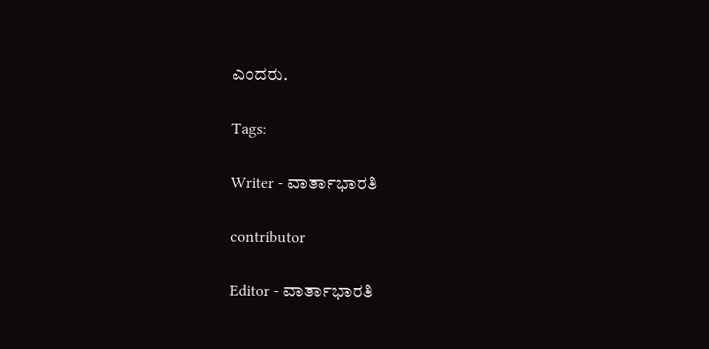ಎಂದರು.

Tags:

Writer - ವಾರ್ತಾಭಾರತಿ

contributor

Editor - ವಾರ್ತಾಭಾರತಿ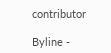contributor

Byline -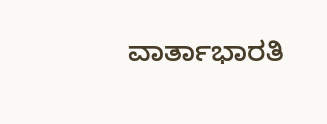ವಾರ್ತಾಭಾರತಿ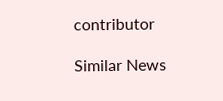contributor

Similar News